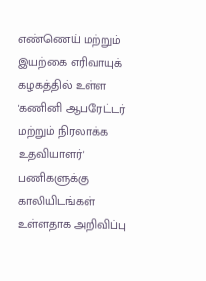எண்ணெய் மற்றும் இயற்கை எரிவாயுக் கழகத்தில் உள்ள 'கணினி ஆபரேட்டர் மற்றும் நிரலாக்க உதவியாளர்' பணிகளுக்கு காலியிடங்கள் உள்ளதாக அறிவிப்பு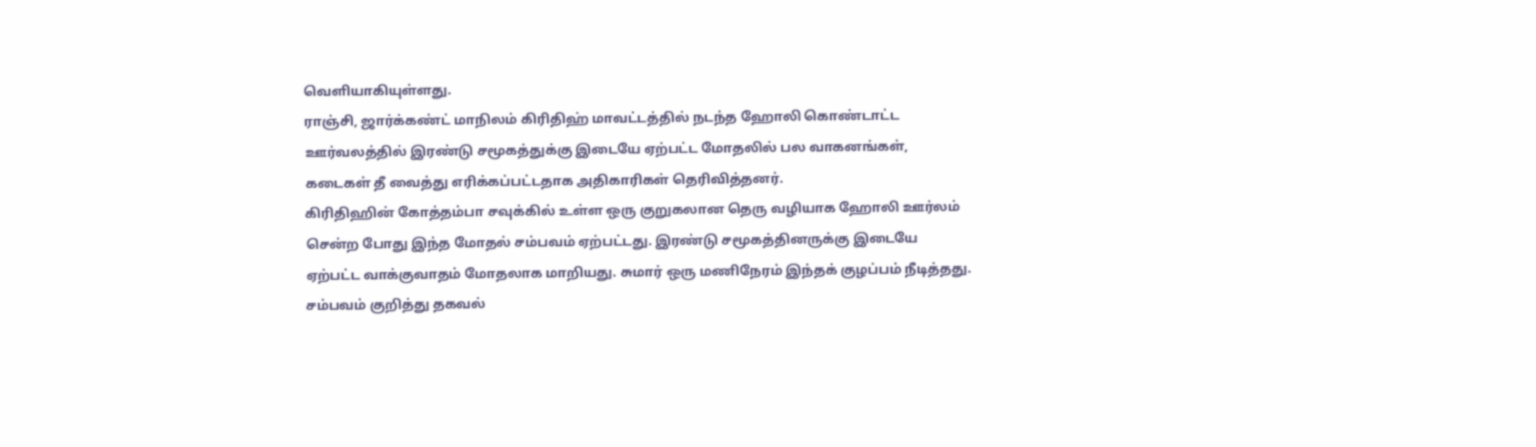வெளியாகியுள்ளது.
ராஞ்சி, ஜார்க்கண்ட் மாநிலம் கிரிதிஹ் மாவட்டத்தில் நடந்த ஹோலி கொண்டாட்ட ஊர்வலத்தில் இரண்டு சமூகத்துக்கு இடையே ஏற்பட்ட மோதலில் பல வாகனங்கள், கடைகள் தீ வைத்து எரிக்கப்பட்டதாக அதிகாரிகள் தெரிவித்தனர்.
கிரிதிஹின் கோத்தம்பா சவுக்கில் உள்ள ஒரு குறுகலான தெரு வழியாக ஹோலி ஊர்லம் சென்ற போது இந்த மோதல் சம்பவம் ஏற்பட்டது. இரண்டு சமூகத்தினருக்கு இடையே ஏற்பட்ட வாக்குவாதம் மோதலாக மாறியது. சுமார் ஒரு மணிநேரம் இந்தக் குழப்பம் நீடித்தது. சம்பவம் குறித்து தகவல்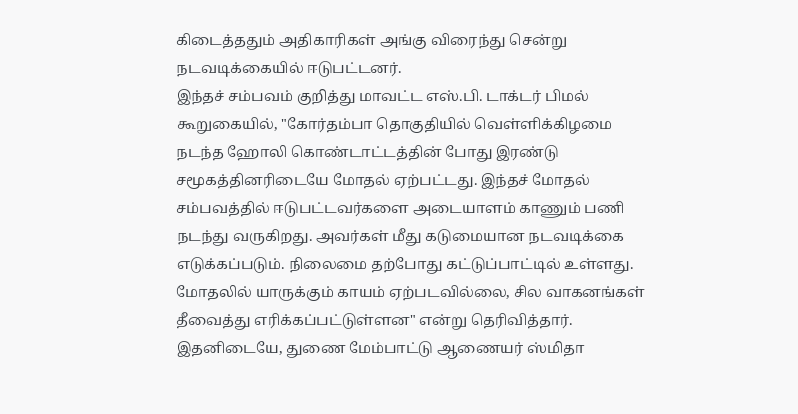கிடைத்ததும் அதிகாரிகள் அங்கு விரைந்து சென்று நடவடிக்கையில் ஈடுபட்டனர்.
இந்தச் சம்பவம் குறித்து மாவட்ட எஸ்.பி. டாக்டர் பிமல் கூறுகையில், "கோர்தம்பா தொகுதியில் வெள்ளிக்கிழமை நடந்த ஹோலி கொண்டாட்டத்தின் போது இரண்டு சமூகத்தினரிடையே மோதல் ஏற்பட்டது. இந்தச் மோதல் சம்பவத்தில் ஈடுபட்டவர்களை அடையாளம் காணும் பணி நடந்து வருகிறது. அவர்கள் மீது கடுமையான நடவடிக்கை எடுக்கப்படும். நிலைமை தற்போது கட்டுப்பாட்டில் உள்ளது. மோதலில் யாருக்கும் காயம் ஏற்படவில்லை, சில வாகனங்கள் தீவைத்து எரிக்கப்பட்டுள்ளன" என்று தெரிவித்தார்.
இதனிடையே, துணை மேம்பாட்டு ஆணையர் ஸ்மிதா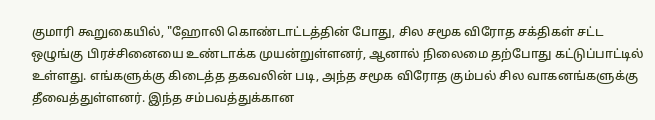குமாரி கூறுகையில், "ஹோலி கொண்டாட்டத்தின் போது, சில சமூக விரோத சக்திகள் சட்ட ஒழுங்கு பிரச்சினையை உண்டாக்க முயன்றுள்ளனர், ஆனால் நிலைமை தற்போது கட்டுப்பாட்டில் உள்ளது. எங்களுக்கு கிடைத்த தகவலின் படி, அந்த சமூக விரோத கும்பல் சில வாகனங்களுக்கு தீவைத்துள்ளனர். இந்த சம்பவத்துக்கான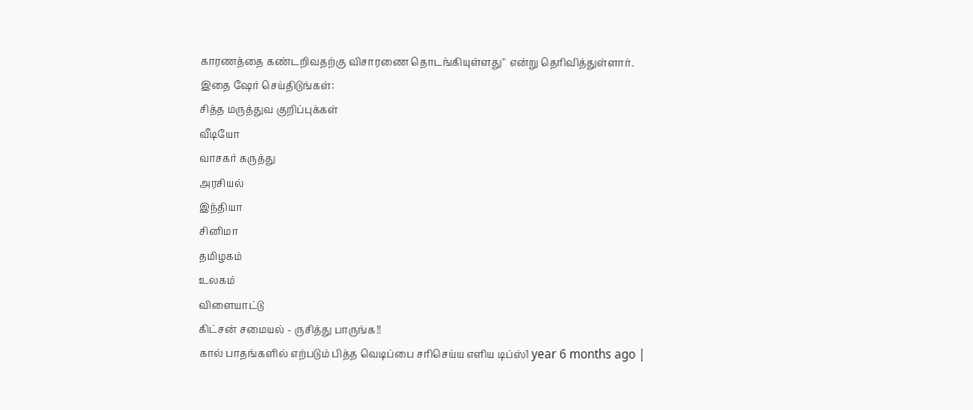காரணத்தை கண்டறிவதற்கு விசாரணை தொடங்கியுள்ளது" என்று தெரிவித்துள்ளார்.
இதை ஷேர் செய்திடுங்கள்:
சித்த மருத்துவ குறிப்புக்கள்
வீடியோ
வாசகர் கருத்து
அரசியல்
இந்தியா
சினிமா
தமிழகம்
உலகம்
விளையாட்டு
கிட்சன் சமையல் - ருசித்து பாருங்க!!
கால் பாதங்களில் எற்படும் பித்த வெடிப்பை சரிசெய்ய எளிய டிப்ஸ்1 year 6 months ago |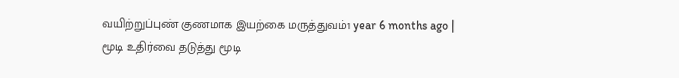வயிற்றுப்புண் குணமாக இயற்கை மருத்துவம்1 year 6 months ago |
மூடி உதிர்வை தடுத்து மூடி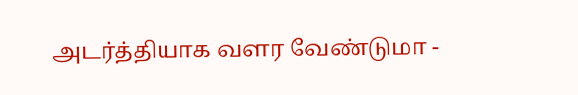அடர்த்தியாக வளர வேண்டுமா -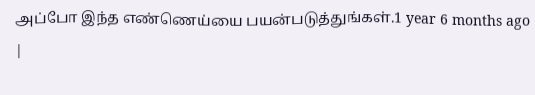அப்போ இந்த எண்ணெய்யை பயன்படுத்துங்கள்.1 year 6 months ago |